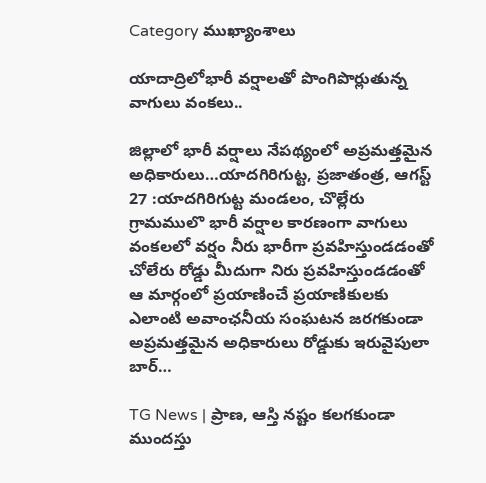Category ముఖ్యాంశాలు

యాదాద్రిలోభారీ వర్షాలతో పొంగిపొర్లుతున్న వాగులు వంకలు..

జిల్లాలో భారీ వర్షాలు నేపథ్యంలో అప్రమత్తమైన అధికారులు…యాదగిరిగుట్ట, ప్రజాతంత్ర, ఆగస్ట్ 27 :యాదగిరిగుట్ట మండలం, చొల్లేరు గ్రామములొ భారీ వర్షాల కారణంగా వాగులు వంకలలో వర్షం నీరు భారీగా ప్రవహిస్తుండడంతో చోలేరు రోడ్డు మీదుగా నిరు ప్రవహిస్తుండడంతో ఆ మార్గంలో ప్రయాణించే ప్రయాణికులకు ఎలాంటి అవాంఛనీయ సంఘటన జరగకుండా అప్రమత్తమైన అధికారులు రోడ్డుకు ఇరువైపులా బార్…

TG News | ప్రాణ, ఆస్తి న‌ష్టం క‌ల‌గ‌కుండా ముంద‌స్తు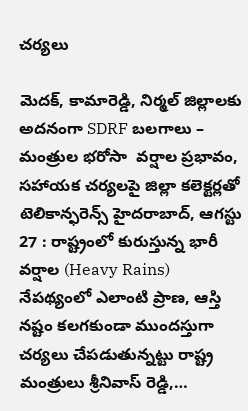చ‌ర్య‌లు

మెదక్, కామారెడ్డి, నిర్మల్ జిల్లాలకు అదనంగా SDRF బలగాలు – మంత్రుల భరోసా  వర్షాల ప్రభావం, సహాయక చర్యలపై జిల్లా కలెక్టర్లతో టెలికాన్ఫరెన్స్ హైదరాబాద్, ఆగస్టు 27 : రాష్ట్రంలో కురుస్తున్న భారీ వర్షాల (Heavy Rains) నేపథ్యంలో ఎలాంటి ప్రాణ, ఆస్తి నష్టం కలగకుండా ముంద‌స్తుగా చర్యలు చేపడుతున్నట్టు రాష్ట్ర మంత్రులు శ్రీనివాస్ రెడ్డి,…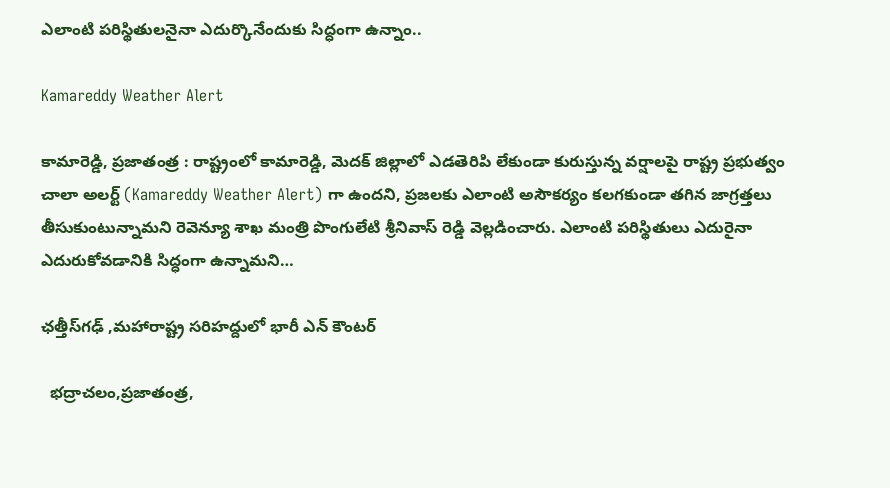ఎలాంటి ప‌రిస్థితుల‌నైనా ఎదుర్కొనేందుకు సిద్ధంగా ఉన్నాం..

Kamareddy Weather Alert

కామారెడ్డి, ప్రజాతంత్ర : రాష్ట్రంలో కామారెడ్డి, మెదక్ జిల్లాలో ఎడతెరిపి లేకుండా కురుస్తున్న వర్షాలపై రాష్ట్ర ప్రభుత్వం చాలా అలర్ట్ (Kamareddy Weather Alert) గా ఉంద‌ని, ప్రజలకు ఎలాంటి అసౌకర్యం కలగకుండా తగిన జాగ్రత్తలు తీసుకుంటున్నామని రెవెన్యూ శాఖ మంత్రి పొంగులేటి శ్రీనివాస్ రెడ్డి వెల్లడించారు. ఎలాంటి పరిస్థితులు ఎదురైనా ఎదురుకోవడానికి సిద్ధంగా ఉన్నామ‌ని…

ఛత్తీస్‌గఢ్ ,మహారాష్ట్ర సరిహద్దులో భారీ ఎన్ కౌంటర్

  భద్రాచలం,ప్రజాతంత్ర,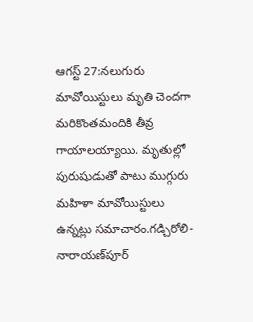ఆగస్ట్ 27:నలుగురు మావోయిస్టులు మృతి చెందగా మరికొంతమందికి తీవ్ర గాయాలయ్యాయి. మృతుల్లో పురుషుడుతో పాటు ముగ్గురు మహిళా మావోయిస్టులు ఉన్నట్లు సమాచారం.గడ్చిరోలి-నారాయణ్‌పూర్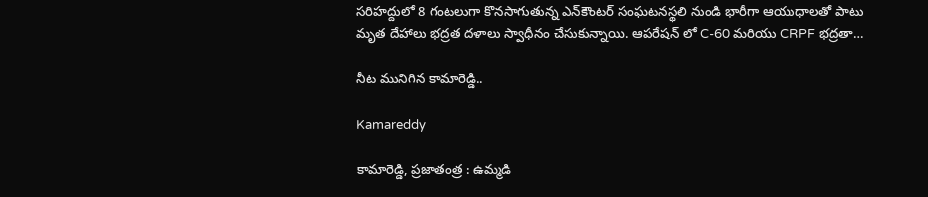సరిహద్దులో 8 గంటలుగా కొనసాగుతున్న ఎన్‌కౌంటర్ సంఘటనస్థలి నుండి భారీగా ఆయుధాలతో పాటు మృత దేహాలు భద్రత దళాలు స్వాధీనం చేసుకున్నాయి. ఆపరేషన్ లో C-60 మరియు CRPF భద్రతా…

నీట మునిగిన కామారెడ్డి..

Kamareddy

కామారెడ్డి, ప్రజాతంత్ర : ఉమ్మ‌డి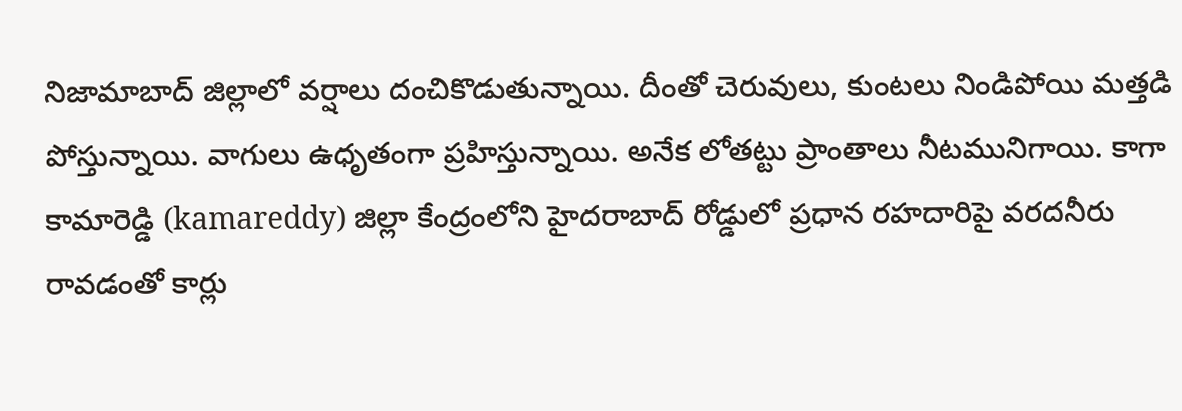నిజామాబాద్ జిల్లాలో వ‌ర్షాలు దంచికొడుతున్నాయి. దీంతో చెరువులు, కుంటలు నిండిపోయి మ‌త్త‌డి పోస్తున్నాయి. వాగులు ఉధృతంగా ప్ర‌హిస్తున్నాయి. అనేక లోతట్టు ప్రాంతాలు నీట‌మునిగాయి. కాగా కామారెడ్డి (kamareddy) జిల్లా కేంద్రంలోని హైదరాబాద్‌ రోడ్డులో ప్రధాన రహదారిపై వరదనీరు రావడంతో కార్లు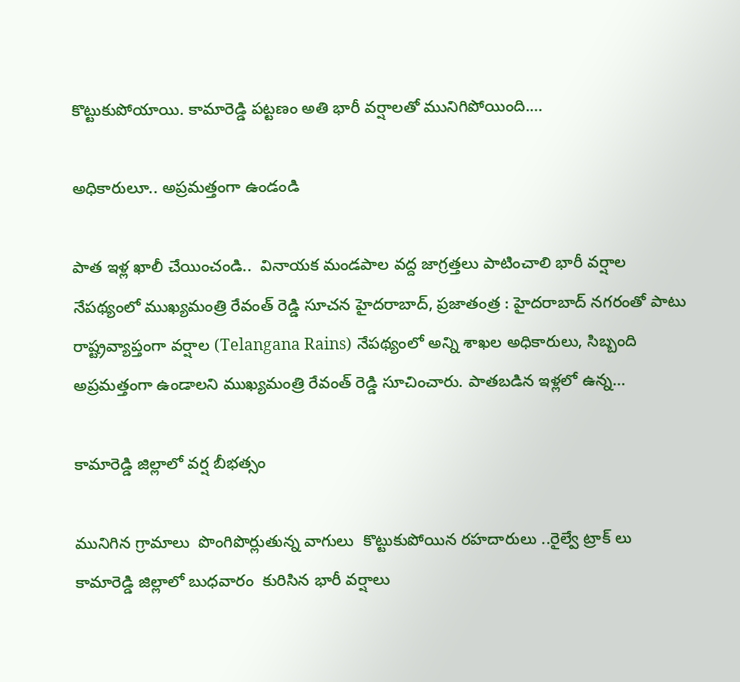కొట్టుకుపోయాయి. కామారెడ్డి పట్టణం అతి భారీ వర్షాలతో మునిగిపోయింది.…

అధికారులూ.. అప్ర‌మ‌త్తంగా ఉండండి

పాత ఇళ్ల ఖాలీ చేయించండి..  వినాయక మండపాల వద్ద జాగ్రత్తలు పాటించాలి భారీ వ‌ర్షాల నేప‌థ్యంలో ముఖ్య‌మంత్రి రేవంత్ రెడ్డి సూచ‌న‌ హైద‌రాబాద్, ప్ర‌జాతంత్ర‌ : హైద‌రాబాద్ న‌గ‌రంతో పాటు రాష్ట్రవ్యాప్తంగా వ‌ర్షాల (Telangana Rains) నేప‌థ్యంలో అన్ని శాఖ‌ల అధికారులు, సిబ్బంది అప్ర‌మ‌త్తంగా ఉండాల‌ని ముఖ్య‌మంత్రి రేవంత్ రెడ్డి సూచించారు. పాత‌బ‌డిన‌ ఇళ్ల‌లో ఉన్న…

కామారెడ్డి జిల్లాలో వర్ష బీభత్సం

మునిగిన గ్రామాలు  పొంగిపొర్లుతున్న వాగులు  కొట్టుకుపోయిన రహదారులు ..రైల్వే ట్రాక్ లు  కామారెడ్డి జిల్లాలో బుధవారం  కురిసిన భారీ వర్షాలు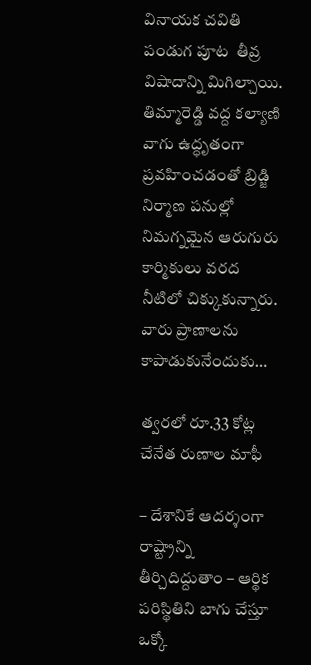వినాయక చవితి పండుగ పూట  తీవ్ర విషాదాన్ని మిగిల్చాయి.  తిమ్మారెడ్డి వద్ద కల్యాణి వాగు ఉద్ధృతంగా ప్రవహించడంతో బ్రిడ్జి నిర్మాణ పనుల్లో నిమగ్నమైన ఆరుగురు కార్మికులు వరద నీటిలో చిక్కుకున్నారు. వారు ప్రాణాలను కాపాడుకునేందుకు…

త్వరలో రూ.33 కోట్ల చేనేత రుణాల మాఫీ

– దేశానికే ఆదర్శంగా రాష్ట్రాన్ని తీర్చిదిద్దుతాం – ఆర్థిక పరిస్థితిని బాగు చేస్తూ ఒక్కో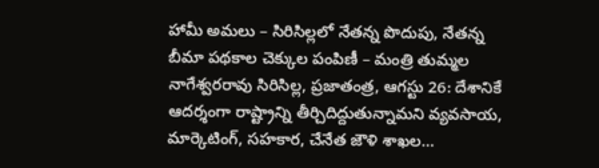హామీ అమలు – సిరిసిల్లలో నేతన్న పొదుపు, నేతన్న బీమా పథకాల చెక్కుల పంపిణీ – మంత్రి తుమ్మల నాగేశ్వరరావు సిరిసిల్ల, ప్రజాతంత్ర, ఆగస్టు 26: దేశానికే ఆదర్శంగా రాష్ట్రాన్ని తీర్చిదిద్దుతున్నామని వ్యవసాయ, మార్కెటింగ్‌, సహకార, చేనేత జౌళి శాఖల…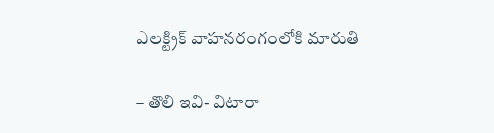ఎలక్ట్రిక్‌ ‌వాహనరంగంలోకి మారుతి

– తొలి ఇవి- విటారా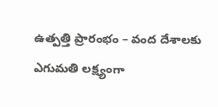ఉత్పత్తి ప్రారంభం – వంద దేశాలకు ఎగుమతి లక్ష్యంగా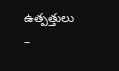ఉత్పత్తులు –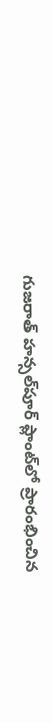గుజరాత్‌ ‌హన్సల్‌పూర్‌ ‌ప్లాంట్‌లో ప్రారంభించిన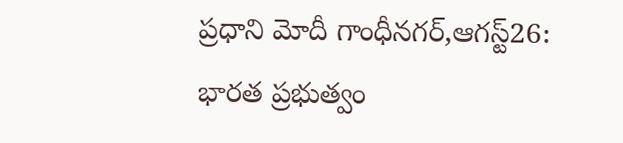ప్రధాని మోదీ గాంధీనగర్‌,ఆగస్ట్26: భారత ప్రభుత్వం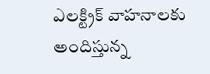ఎలక్ట్రిక్‌ ‌వాహనాలకు అందిస్తున్న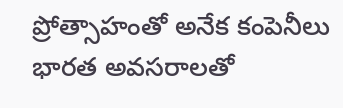ప్రోత్సాహంతో అనేక కంపెనీలు భారత అవసరాలతో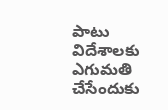పాటు విదేశాలకు ఎగుమతి చేసేందుకు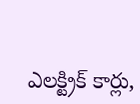ఎలక్ట్రిక్‌ ‌కార్లు,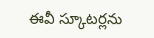ఈవీ స్కూటర్లను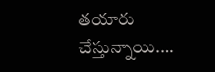తయారు చేస్తున్నాయి.…